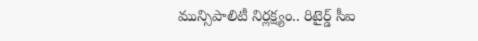మున్సిపాలిటీ నిర్ల‌క్ష్యం.. రిటైర్డ్ సీఐ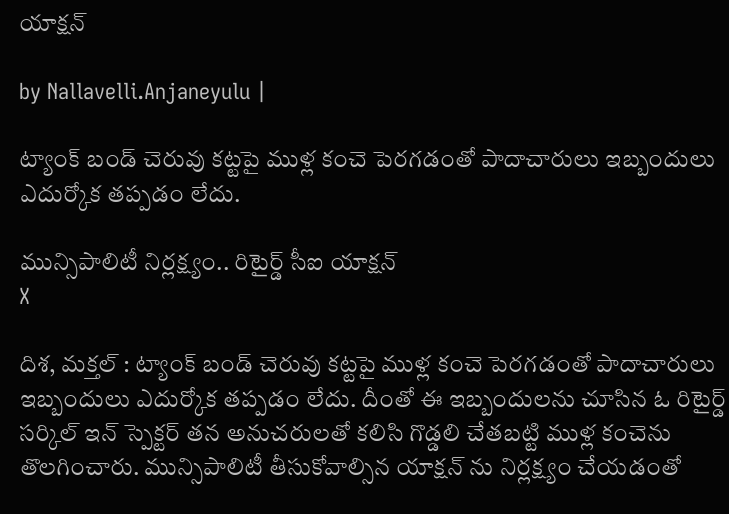యాక్ష‌న్

by Nallavelli.Anjaneyulu |

ట్యాంక్ బండ్ చెరువు కట్టపై ముళ్ల కంచె పెర‌గ‌డంతో పాదాచారులు ఇబ్బందులు ఎదుర్కోక త‌ప్ప‌డం లేదు.

మున్సిపాలిటీ నిర్ల‌క్ష్యం.. రిటైర్డ్ సీఐ యాక్ష‌న్
X

దిశ‌, మ‌క్త‌ల్ : ట్యాంక్ బండ్ చెరువు కట్టపై ముళ్ల కంచె పెర‌గ‌డంతో పాదాచారులు ఇబ్బందులు ఎదుర్కోక త‌ప్ప‌డం లేదు. దీంతో ఈ ఇబ్బందుల‌ను చూసిన ఓ రిటైర్డ్ స‌ర్కిల్ ఇన్ స్పెక్ట‌ర్ త‌న అనుచ‌రుల‌తో క‌లిసి గొడ్డ‌లి చేత‌బ‌ట్టి ముళ్ల కంచెను తొల‌గించారు. మున్సిపాలిటీ తీసుకోవాల్సిన యాక్ష‌న్ ను నిర్ల‌క్ష్యం చేయ‌డంతో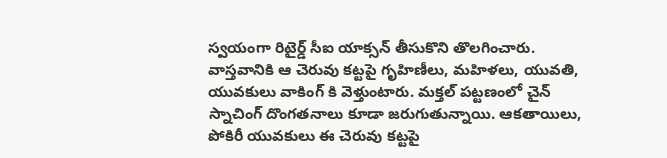స్వ‌యంగా రిటైర్డ్ సీఐ యాక్స‌న్ తీసుకొని తొల‌గించారు. వాస్త‌వానికి ఆ చెరువు క‌ట్ట‌పై గృహిణీలు, మ‌హిళ‌లు, యువ‌తి, యువ‌కులు వాకింగ్ కి వెళ్తుంటారు. మ‌క్త‌ల్ ప‌ట్ట‌ణంలో చైన్ స్నాచింగ్ దొంగ‌త‌నాలు కూడా జ‌రుగుతున్నాయి. ఆక‌తాయిలు, పోకిరీ యువ‌కులు ఈ చెరువు క‌ట్ట‌పై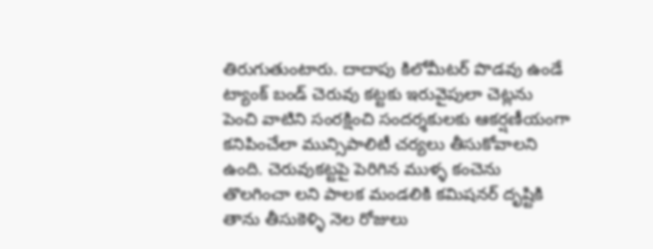తిరుగుతుంటారు. దాదాపు కిలోమీట‌ర్ పొడ‌వు ఉండే ట్యాంక్ బండ్ చెరువు క‌ట్ట‌కు ఇరువైపులా చెట్ల‌ను పెంచి వాటిని సంర‌క్షించి సంద‌ర్శ‌కుల‌కు ఆక‌ర్ష‌ణీయంగా క‌నిపించేలా మున్సిపాలిటీ చ‌ర్య‌లు తీసుకోవాల‌ని ఉంది. చెరువుకట్టపై పెరిగిన ముళ్ళ కంచెను తొలగించా లని పాలక మండలికి కమిషనర్ దృష్టికి తాను తీసుకెళ్ళి నెల రోజులు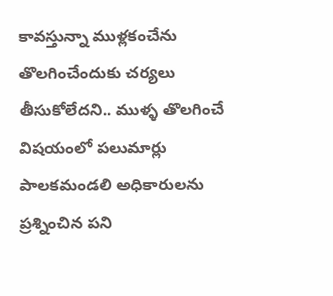కావస్తున్నా ముళ్లకంచేను తొలగించేందుకు చర్యలు తీసుకోలేదని.. ముళ్ళ తొలగించే విషయంలో పలుమార్లు పాలకమండలి అధికారులను ప్రశ్నించిన పని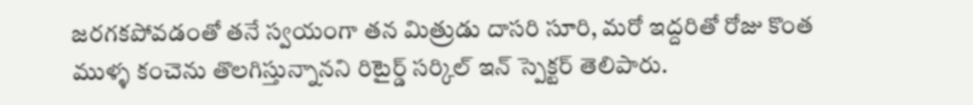జరగకపోవడంతో తనే స్వయంగా తన మిత్రుడు దాసరి సూరి, మరో ఇద్దరితో రోజు కొంత ముళ్ళ కంచెను తొలగిస్తున్నానని రిటైర్డ్ సర్కిల్ ఇన్ స్పెక్ట‌ర్ తెలిపారు.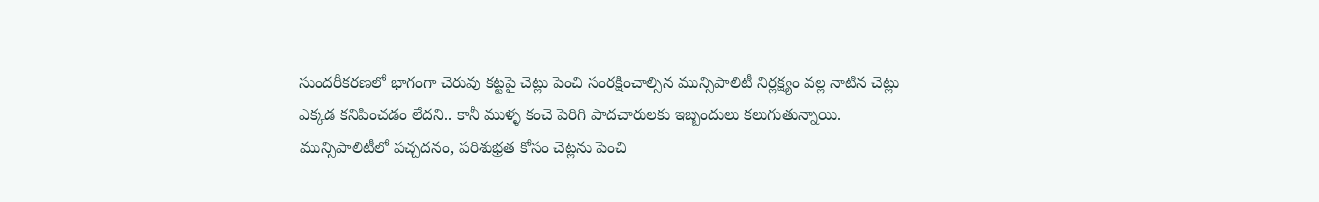సుందరీకరణలో భాగంగా చెరువు కట్టపై చెట్లు పెంచి సంరక్షించాల్సిన మున్సిపాలిటీ నిర్లక్ష్యం వల్ల నాటిన చెట్లు ఎక్కడ కనిపించడం లేదని.. కానీ ముళ్ళ కంచె పెరిగి పాద‌చారుల‌కు ఇబ్బందులు కలుగుతున్నాయి. మున్సిపాలిటీలో పచ్చదనం, పరిశుభ్రత కోసం చెట్లను పెంచి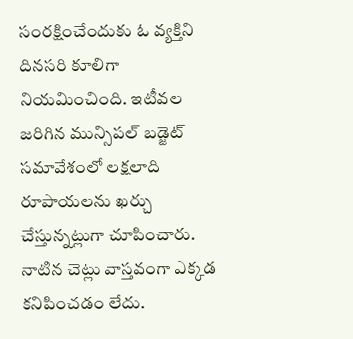సంరక్షించేందుకు ఓ వ్యక్తిని దినసరి కూలిగా నియమించింది. ఇటీవల జరిగిన మున్సిపల్ బడ్జెట్ సమావేశంలో లక్షలాది రూపాయలను ఖర్చు చేస్తున్నట్లుగా చూపించారు. నాటిన చెట్లు వాస్తవంగా ఎక్కడ కనిపించడం లేదు.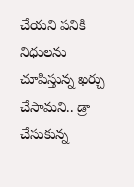చేయని పనికి నిధులను చూపిస్తున్న ఖర్చు చేసామని.. డ్రా చేసుకున్న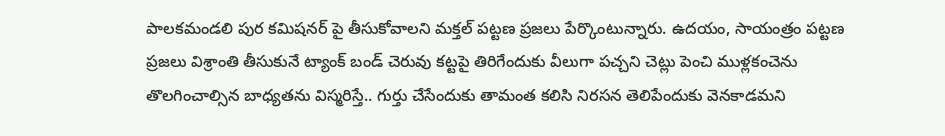పాలకమండలి పుర కమిషనర్ పై తీసుకోవాలని మక్తల్ పట్టణ ప్రజలు పేర్కొంటున్నారు. ఉద‌యం, సాయంత్రం ప‌ట్ట‌ణ ప్ర‌జ‌లు విశ్రాంతి తీసుకునే ట్యాంక్ బండ్ చెరువు క‌ట్ట‌పై తిరిగేందుకు వీలుగా ప‌చ్చ‌ని చెట్లు పెంచి ముళ్ల‌కంచెను తొల‌గించాల్సిన బాధ్య‌త‌ను విస్మ‌రిస్తే.. గుర్తు చేసేందుకు తామంత క‌లిసి నిర‌స‌న తెలిపేందుకు వెన‌కాడ‌మ‌ని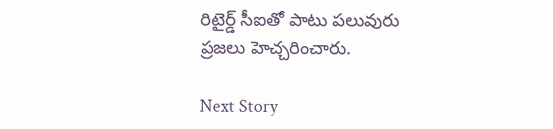రిటైర్డ్ సీఐతో పాటు ప‌లువురు ప్ర‌జ‌లు హెచ్చ‌రించారు.

Next Story